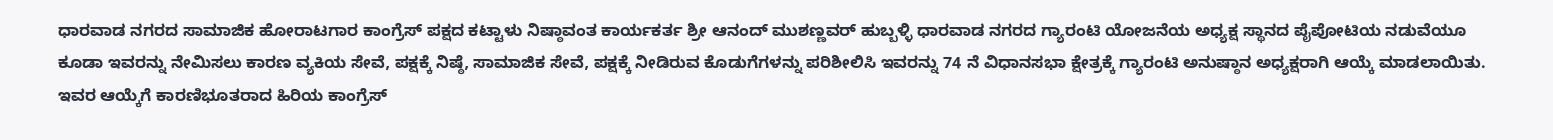ಧಾರವಾಡ ನಗರದ ಸಾಮಾಜಿಕ ಹೋರಾಟಗಾರ ಕಾಂಗ್ರೆಸ್ ಪಕ್ಷದ ಕಟ್ಟಾಳು ನಿಷ್ಠಾವಂತ ಕಾರ್ಯಕರ್ತ ಶ್ರೀ ಆನಂದ್ ಮುಶಣ್ಣವರ್ ಹುಬ್ಬಳ್ಳಿ ಧಾರವಾಡ ನಗರದ ಗ್ಯಾರಂಟಿ ಯೋಜನೆಯ ಅಧ್ಯಕ್ಷ ಸ್ಥಾನದ ಪೈಪೋಟಿಯ ನಡುವೆಯೂ ಕೂಡಾ ಇವರನ್ನು ನೇಮಿಸಲು ಕಾರಣ ವ್ಯಕಿಯ ಸೇವೆ, ಪಕ್ಷಕ್ಕೆ ನಿಷ್ಠೆ, ಸಾಮಾಜಿಕ ಸೇವೆ, ಪಕ್ಷಕ್ಕೆ ನೀಡಿರುವ ಕೊಡುಗೆಗಳನ್ನು ಪರಿಶೀಲಿಸಿ ಇವರನ್ನು 74 ನೆ ವಿಧಾನಸಭಾ ಕ್ಷೇತ್ರಕ್ಕೆ ಗ್ಯಾರಂಟಿ ಅನುಷ್ಠಾನ ಅಧ್ಯಕ್ಷರಾಗಿ ಆಯ್ಕೆ ಮಾಡಲಾಯಿತು.
ಇವರ ಆಯ್ಕೆಗೆ ಕಾರಣಿಭೂತರಾದ ಹಿರಿಯ ಕಾಂಗ್ರೆಸ್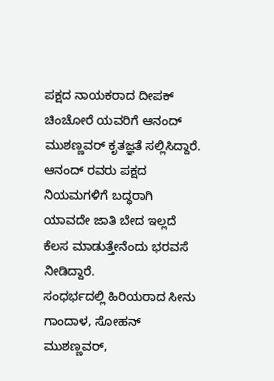ಪಕ್ಷದ ನಾಯಕರಾದ ದೀಪಕ್ ಚಿಂಚೋರೆ ಯವರಿಗೆ ಆನಂದ್ ಮುಶಣ್ಣವರ್ ಕೃತಜ್ಞತೆ ಸಲ್ಲಿಸಿದ್ದಾರೆ.
ಆನಂದ್ ರವರು ಪಕ್ಷದ ನಿಯಮಗಳಿಗೆ ಬದ್ಧರಾಗಿ ಯಾವದೇ ಜಾತಿ ಬೇದ ಇಲ್ಲದೆ ಕೆಲಸ ಮಾಡುತ್ತೇನೆಂದು ಭರವಸೆ ನೀಡಿದ್ದಾರೆ.
ಸಂಧರ್ಭದಲ್ಲಿ ಹಿರಿಯರಾದ ಸೀನು ಗಾಂದಾಳ, ಸೋಹನ್ ಮುಶಣ್ಣವರ್,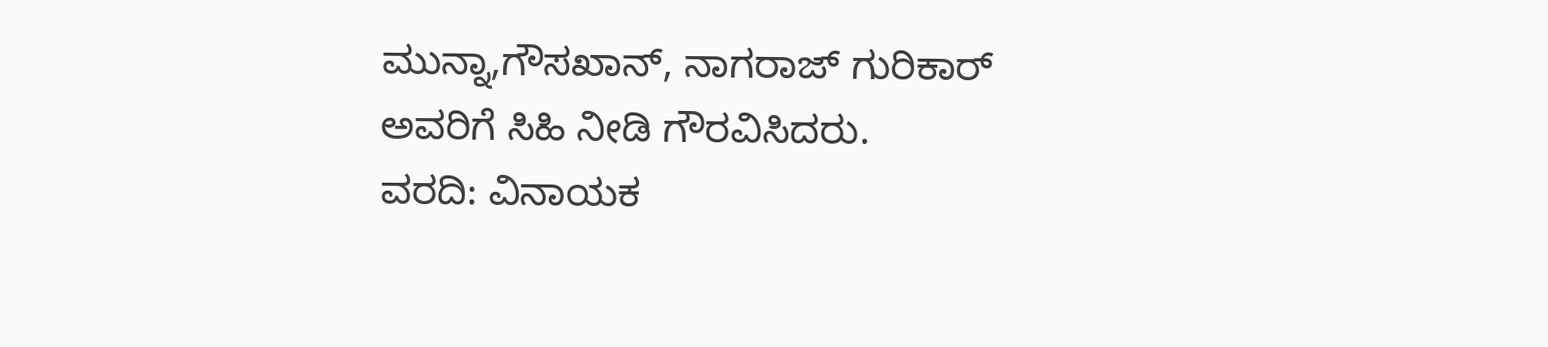ಮುನ್ನಾ,ಗೌಸಖಾನ್, ನಾಗರಾಜ್ ಗುರಿಕಾರ್ ಅವರಿಗೆ ಸಿಹಿ ನೀಡಿ ಗೌರವಿಸಿದರು.
ವರದಿ: ವಿನಾಯಕ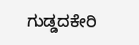ಗುಡ್ಡದಕೇರಿ